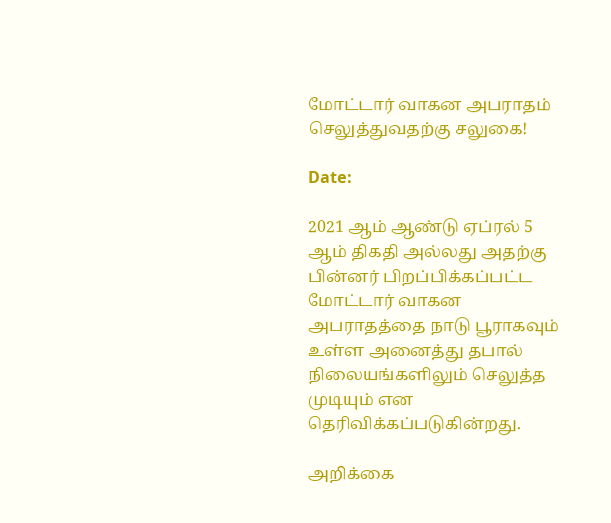மோட்டார் வாகன அபராதம் செலுத்துவதற்கு சலுகை!

Date:

2021 ஆம் ஆண்டு ஏப்ரல் 5 ஆம் திகதி அல்லது அதற்கு பின்னர் பிறப்பிக்கப்பட்ட மோட்டார் வாகன அபராதத்தை நாடு பூராகவும் உள்ள அனைத்து தபால் நிலையங்களிலும் செலுத்த முடியும் என தெரிவிக்கப்படுகின்றது.

அறிக்கை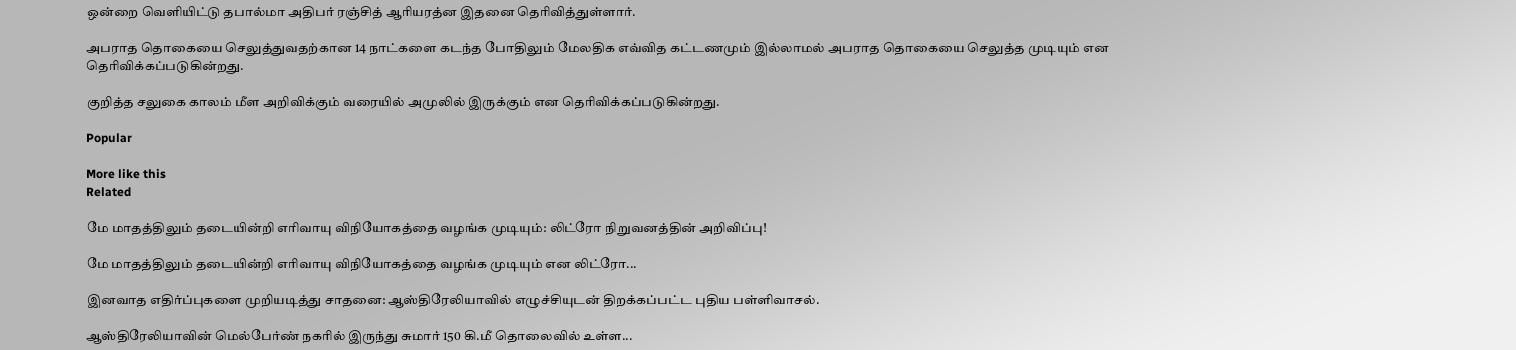ஒன்றை வௌியிட்டு தபால்மா அதிபர் ரஞ்சித் ஆரியரத்ன இதனை தெரிவித்துள்ளார்.

அபராத தொகையை செலுத்துவதற்கான 14 நாட்களை கடந்த போதிலும் மேலதிக எவ்வித கட்டணமும் இல்லாமல் அபராத தொகையை செலுத்த முடியும் என தெரிவிக்கப்படுகின்றது.

குறித்த சலுகை காலம் மீள அறிவிக்கும் வரையில் அமுலில் இருக்கும் என தெரிவிக்கப்படுகின்றது.

Popular

More like this
Related

மே மாதத்திலும் தடையின்றி எரிவாயு விநியோகத்தை வழங்க முடியும்: லிட்ரோ நிறுவனத்தின் அறிவிப்பு!

மே மாதத்திலும் தடையின்றி எரிவாயு விநியோகத்தை வழங்க முடியும் என லிட்ரோ...

இனவாத எதிர்ப்புகளை முறியடித்து சாதனை: ஆஸ்திரேலியாவில் எழுச்சியுடன் திறக்கப்பட்ட புதிய பள்ளிவாசல்.

ஆஸ்திரேலியாவின் மெல்பேர்ண் நகரில் இருந்து சுமார் 150 கி.மீ தொலைவில் உள்ள...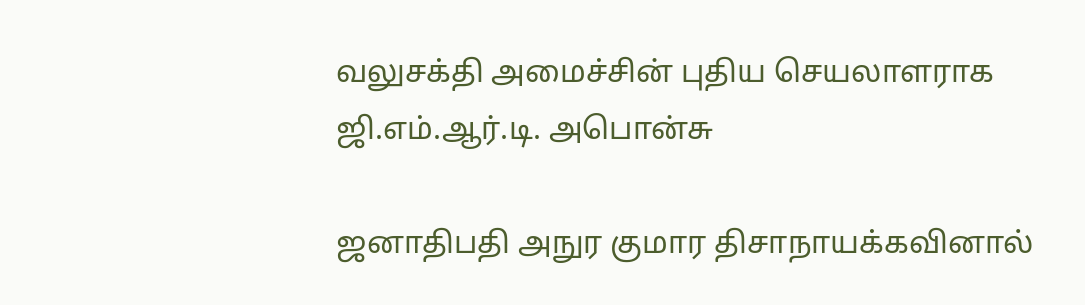வலுசக்தி அமைச்சின் புதிய செயலாளராக ஜி.எம்.ஆர்.டி. அபொன்சு

ஜனாதிபதி அநுர குமார திசாநாயக்கவினால்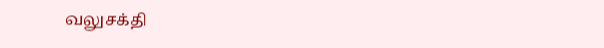வலுசக்தி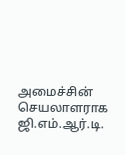அமைச்சின் செயலாளராக ஜி.எம்.ஆர்.டி.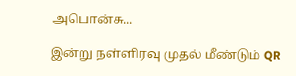அபொன்சு...

இன்று நள்ளிரவு முதல் மீண்டும் QR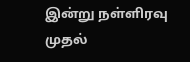இன்று நள்ளிரவு முதல்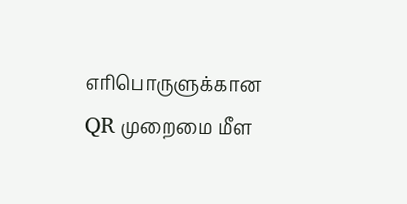எரிபொருளுக்கான QR முறைமை மீள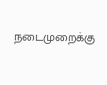நடைமுறைக்கு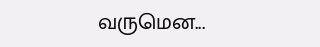வருமென...